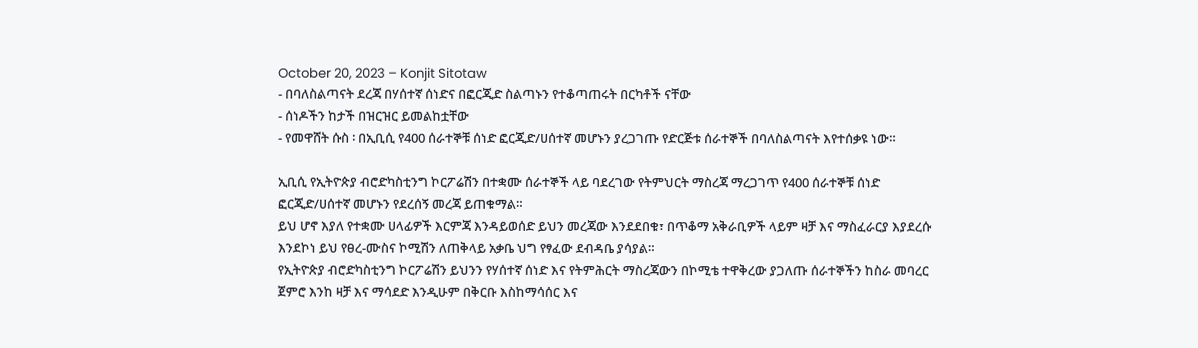October 20, 2023 – Konjit Sitotaw
- በባለስልጣናት ደረጃ በሃሰተኛ ሰነድና በፎርጂድ ስልጣኑን የተቆጣጠሩት በርካቶች ናቸው
- ሰነዶችን ከታች በዝርዝር ይመልከቷቸው
- የመዋሸት ሱስ ፡ በኢቢሲ የ400 ሰራተኞቹ ሰነድ ፎርጂድ/ሀሰተኛ መሆኑን ያረጋገጡ የድርጅቱ ሰራተኞች በባለስልጣናት እየተሰቃዩ ነው።

ኢቢሲ የኢትዮጵያ ብሮድካስቲንግ ኮርፖሬሽን በተቋሙ ሰራተኞች ላይ ባደረገው የትምህርት ማስረጃ ማረጋገጥ የ400 ሰራተኞቹ ሰነድ ፎርጂድ/ሀሰተኛ መሆኑን የደረሰኝ መረጃ ይጠቁማል።
ይህ ሆኖ እያለ የተቋሙ ሀላፊዎች እርምጃ እንዳይወሰድ ይህን መረጃው እንደደበቁ፣ በጥቆማ አቅራቢዎች ላይም ዛቻ እና ማስፈራርያ እያደረሱ እንደኮነ ይህ የፀረ-ሙስና ኮሚሽን ለጠቅላይ አቃቤ ህግ የፃፈው ደብዳቤ ያሳያል።
የኢትዮጵያ ብሮድካስቲንግ ኮርፖሬሽን ይህንን የሃሰተኛ ሰነድ እና የትምሕርት ማስረጃውን በኮሚቴ ተዋቅረው ያጋለጡ ሰራተኞችን ከስራ መባረር ጀምሮ እንከ ዛቻ እና ማሳደድ እንዲሁም በቅርቡ እስከማሳሰር እና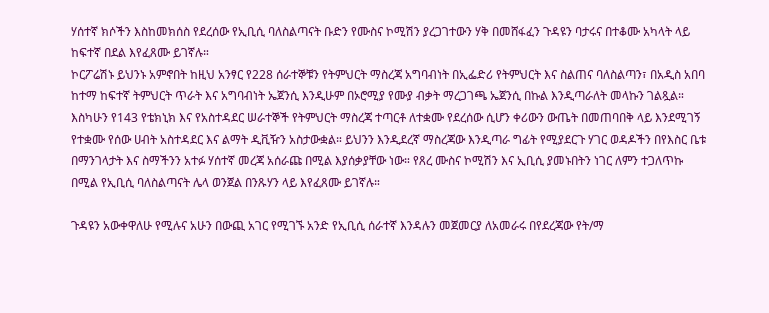ሃሰተኛ ክሶችን እስከመክሰስ የደረሰው የኢቢሲ ባለስልጣናት ቡድን የሙስና ኮሚሽን ያረጋገተውን ሃቅ በመሸፋፈን ጉዳዩን ባታሩና በተቆሙ አካላት ላይ ከፍተኛ በደል እየፈጸሙ ይገኛሉ።
ኮርፖሬሽኑ ይህንኑ አምኖበት ከዚህ አንፃር የ228 ሰራተኞቹን የትምህርት ማስረጃ አግባብነት በኢፌድሪ የትምህርት እና ስልጠና ባለስልጣን፣ በአዲስ አበባ ከተማ ከፍተኛ ትምህርት ጥራት እና አግባብነት ኤጀንሲ እንዲሁም በኦሮሚያ የሙያ ብቃት ማረጋገጫ ኤጀንሲ በኩል እንዲጣራለት መላኩን ገልጿል። እስካሁን የ143 የቴክኒክ እና የአስተዳደር ሠራተኞች የትምህርት ማስረጃ ተጣርቶ ለተቋሙ የደረሰው ሲሆን ቀሪውን ውጤት በመጠባበቅ ላይ እንደሚገኝ የተቋሙ የሰው ሀብት አስተዳደር እና ልማት ዲቪዥን አስታውቋል። ይህንን እንዲደረኛ ማስረጃው እንዲጣራ ግፊት የሚያደርጉ ሃገር ወዳዶችን በየእስር ቤቱ በማንገላታት እና ስማችንን አተፉ ሃሰተኛ መረጃ አሰራጩ በሚል እያሰቃያቸው ነው። የጸረ ሙስና ኮሚሽን እና ኢቢሲ ያመኑበትን ነገር ለምን ተጋለጥኩ በሚል የኢቢሲ ባለስልጣናት ሌላ ወንጀል በንጹሃን ላይ እየፈጸሙ ይገኛሉ።

ጉዳዩን አውቀዋለሁ የሚሉና አሁን በውጪ አገር የሚገኙ አንድ የኢቢሲ ሰራተኛ እንዳሉን መጀመርያ ለአመራሩ በየደረጃው የት/ማ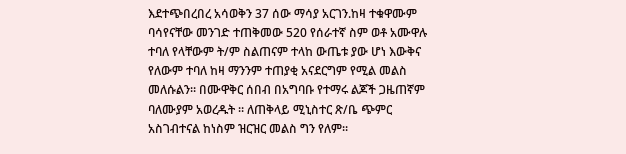እደተጭበረበረ አሳወቅን 37 ሰው ማሳያ አርገን.ከዛ ተቁዋሙም ባሳየናቸው መንገድ ተጠቅመው 520 የሰራተኛ ስም ወቶ አሙዋሉ ተባለ የላቸውም ት/ም ስልጠናም ተላከ ውጤቱ ያው ሆነ እውቅና የለውም ተባለ ከዛ ማንንም ተጠያቂ አናደርግም የሚል መልስ መለሱልን። በሙዋቅር ሰበብ በአግባቡ የተማሩ ልጆች ጋዜጠኛም ባለሙያም አወረዱት ። ለጠቅላይ ሚኒስተር ጽ/ቤ ጭምር አስገብተናል ከነስም ዝርዝር መልስ ግን የለም።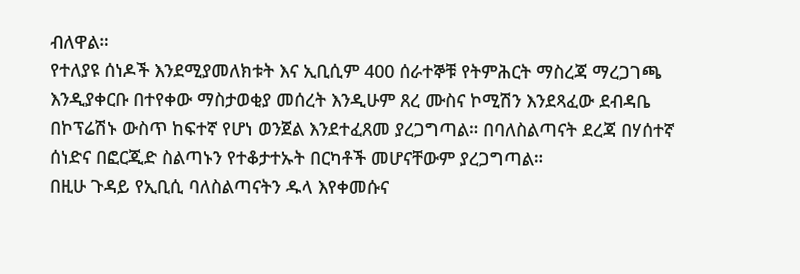ብለዋል።
የተለያዩ ሰነዶች እንደሚያመለክቱት እና ኢቢሲም 400 ሰራተኞቹ የትምሕርት ማስረጃ ማረጋገጫ እንዲያቀርቡ በተየቀው ማስታወቂያ መሰረት እንዲሁም ጸረ ሙስና ኮሚሽን እንደጻፈው ደብዳቤ በኮፕሬሽኑ ውስጥ ከፍተኛ የሆነ ወንጀል እንደተፈጸመ ያረጋግጣል። በባለስልጣናት ደረጃ በሃሰተኛ ሰነድና በፎርጂድ ስልጣኑን የተቆታተኡት በርካቶች መሆናቸውም ያረጋግጣል።
በዚሁ ጉዳይ የኢቢሲ ባለስልጣናትን ዱላ እየቀመሱና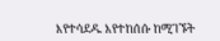እየተሳደዱ እየተከሰሱ ከሚገኙት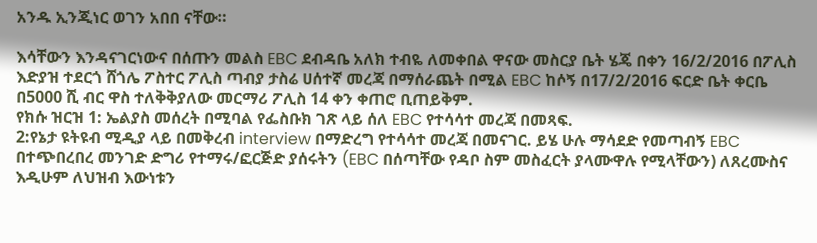አንዱ ኢንጂነር ወገን አበበ ናቸው።

እሳቸውን እንዳናገርነውና በሰጡን መልስ EBC ደብዳቤ አለክ ተብዬ ለመቀበል ዋናው መስርያ ቤት ሄጄ በቀን 16/2/2016 በፖሊስ እድያዝ ተደርጎ ሸጎሌ ፖስተር ፖሊስ ጣብያ ታስሬ ሀሰተኛ መረጃ በማሰራጨት በሚል EBC ከሶኝ በ17/2/2016 ፍርድ ቤት ቀርቤ በ5000 ሺ ብር ዋስ ተለቅቅያለው መርማሪ ፖሊስ 14 ቀን ቀጠሮ ቢጠይቅም.
የክሱ ዝርዝ 1: ኤልያስ መሰረት በሚባል የፌስቡክ ገጽ ላይ ሰለ EBC የተሳሳተ መረጃ በመጻፍ.
2:የኔታ ዩትዩብ ሚዲያ ላይ በመቅረብ interview በማድረግ የተሳሳተ መረጃ በመናገር. ይሄ ሁሉ ማሳደድ የመጣብኝ EBC በተጭበረበረ መንገድ ድግሪ የተማሩ/ፎርጅድ ያሰሩትን (EBC በሰጣቸው የዳቦ ስም መስፈርት ያላሙዋሉ የሚላቸውን) ለጸረሙስና እዲሁም ለህዝብ እውነቱን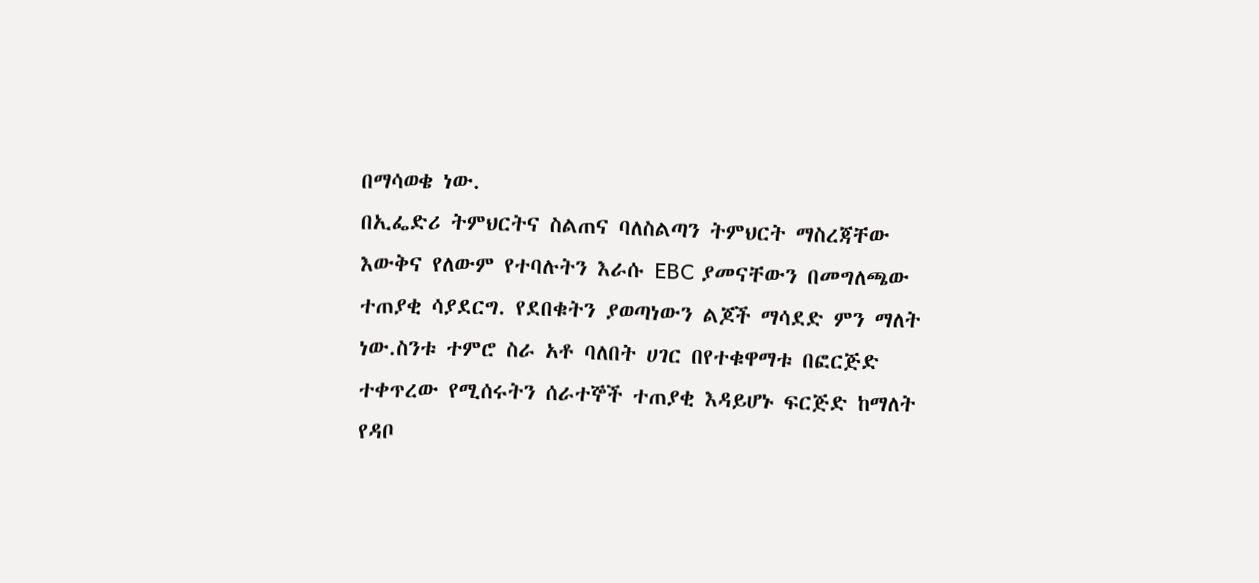በማሳወቄ ነው.
በኢፌድሪ ትምህርትና ስልጠና ባለስልጣን ትምህርት ማስረጃቸው እውቅና የለውም የተባሉትን እራሱ EBC ያመናቸውን በመግለጫው ተጠያቂ ሳያደርግ. የደበቁትን ያወጣነውን ልጆች ማሳደድ ምን ማለት ነው.ስንቱ ተምሮ ስራ አቶ ባለበት ሀገር በየተቁዋማቱ በፎርጅድ ተቀጥረው የሚሰሩትን ሰራተኞች ተጠያቂ እዳይሆኑ ፍርጅድ ከማለት የዳቦ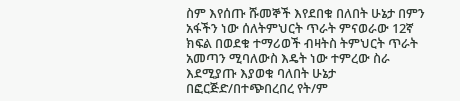ስም እየሰጡ ሹመኞች እየደበቁ በለበት ሁኔታ በምን አፋችን ነው ሰለትምህርት ጥራት ምናወራው 12ኛ ክፍል በወደቁ ተማሪወች ብዛትስ ትምህርት ጥራት አመጣን ሚባለውስ እዴት ነው ተምረው ስራ እደሚያጡ እያወቁ ባለበት ሁኔታ በፎርጅድ/በተጭበረበረ የት/ም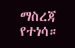ማስረጃ የተነሳ።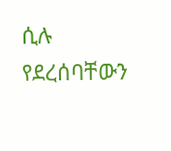ሲሉ የደረሰባቸውን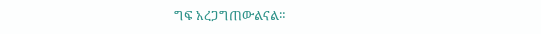ግፍ አረጋግጠውልናል።